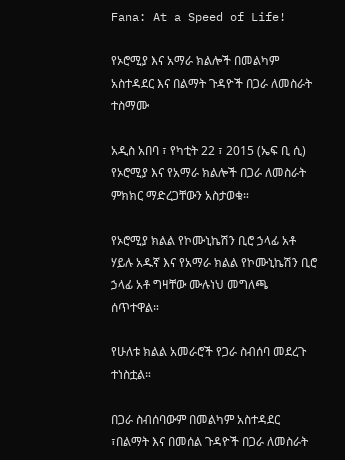Fana: At a Speed of Life!

የኦሮሚያ እና አማራ ክልሎች በመልካም አስተዳደር እና በልማት ጉዳዮች በጋራ ለመስራት ተስማሙ

አዲስ አበባ ፣ የካቲት 22 ፣ 2015 (ኤፍ ቢ ሲ) የኦሮሚያ እና የአማራ ክልሎች በጋራ ለመስራት ምክክር ማድረጋቸውን አስታወቁ።

የኦሮሚያ ክልል የኮሙኒኬሽን ቢሮ ኃላፊ አቶ ሃይሉ አዱኛ እና የአማራ ክልል የኮሙኒኬሽን ቢሮ ኃላፊ አቶ ግዛቸው ሙሉነህ መግለጫ ሰጥተዋል።

የሁለቱ ክልል አመራሮች የጋራ ስብሰባ መደረጉ ተነስቷል።

በጋራ ስብሰባውም በመልካም አስተዳደር ፣በልማት እና በመሰል ጉዳዮች በጋራ ለመስራት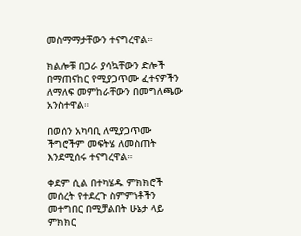መስማማታቸውን ተናግረዋል።

ክልሎቹ በጋራ ያሳኳቸውን ድሎች በማጠናከር የሚያጋጥሙ ፈተናዎችን ለማለፍ መምከራቸውን በመግለጫው አንስተዋል።

በወሰን አካባቢ ለሚያጋጥሙ ችግሮችም መፍትሄ ለመስጠት እንደሚሰሩ ተናግረዋል።

ቀደም ሲል በተካሄዱ ምክክሮች መሰረት የተደረጉ ስምምነቶችን መተግበር በሚቻልበት ሁኔታ ላይ ምክክር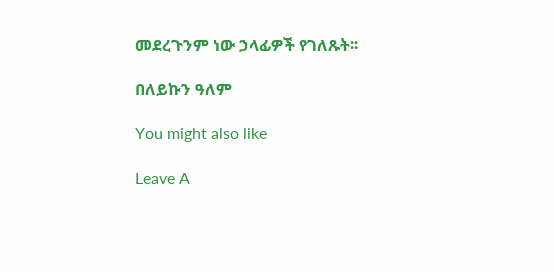መደረጉንም ነው ኃላፊዎች የገለጹት፡፡

በለይኩን ዓለም

You might also like

Leave A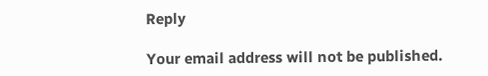Reply

Your email address will not be published.